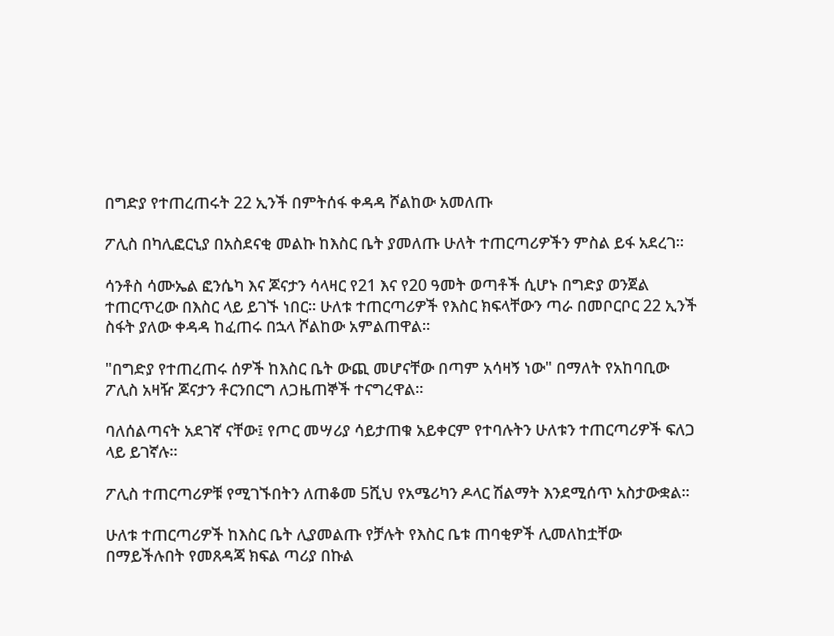በግድያ የተጠረጠሩት 22 ኢንች በምትሰፋ ቀዳዳ ሾልከው አመለጡ

ፖሊስ በካሊፎርኒያ በአስደናቂ መልኩ ከእስር ቤት ያመለጡ ሁለት ተጠርጣሪዎችን ምስል ይፋ አደረገ።

ሳንቶስ ሳሙኤል ፎንሴካ እና ጆናታን ሳላዛር የ21 እና የ20 ዓመት ወጣቶች ሲሆኑ በግድያ ወንጀል ተጠርጥረው በእስር ላይ ይገኙ ነበር። ሁለቱ ተጠርጣሪዎች የእስር ክፍላቸውን ጣራ በመቦርቦር 22 ኢንች ስፋት ያለው ቀዳዳ ከፈጠሩ በኋላ ሾልከው አምልጠዋል።

"በግድያ የተጠረጠሩ ሰዎች ከእስር ቤት ውጪ መሆናቸው በጣም አሳዛኝ ነው" በማለት የአከባቢው ፖሊስ አዛዥ ጆናታን ቶርንበርግ ለጋዜጠኞች ተናግረዋል።

ባለሰልጣናት አደገኛ ናቸው፤ የጦር መሣሪያ ሳይታጠቁ አይቀርም የተባሉትን ሁለቱን ተጠርጣሪዎች ፍለጋ ላይ ይገኛሉ።

ፖሊስ ተጠርጣሪዎቹ የሚገኙበትን ለጠቆመ 5ሺህ የአሜሪካን ዶላር ሽልማት እንደሚሰጥ አስታውቋል።

ሁለቱ ተጠርጣሪዎች ከእስር ቤት ሊያመልጡ የቻሉት የእስር ቤቱ ጠባቂዎች ሊመለከቷቸው በማይችሉበት የመጸዳጃ ክፍል ጣሪያ በኩል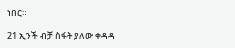ነበር።

21 ኢንች ብቻ ስፋት ያለው ቀዳዳ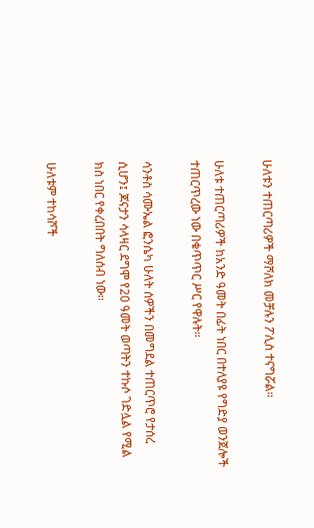ሁለቱን ተጠርጣሪዎች ማሾለክ መቻሉን ፖሊስ ተናግሯል።

ሁለቱ ተጠርጣሪዎች ከአንድ ዓመት በፊት ነበር በተለያዩ የግድያ ወንጀሎች ተጠርጥረው ነው በቁጥጥር ሥር የዋሉት።

ሳንቶስ ሳሙኤል ፎንሴካ ሁለት ሰዎችን በመግደል ተጠርጥሮ የታሰረ ሲሆን፤ ጆናታን ሳላዛር ደግሞ የ20 ዓመት ወጣትን ተኩሶ ገድሏል የሚል ክስ ነበር የቀረበበት ግለሰብ ነው።

ሁለቱም ተከሳሾች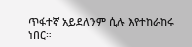ጥፋተኛ አይደለንም ሲሉ እየተከራከሩ ነበር።